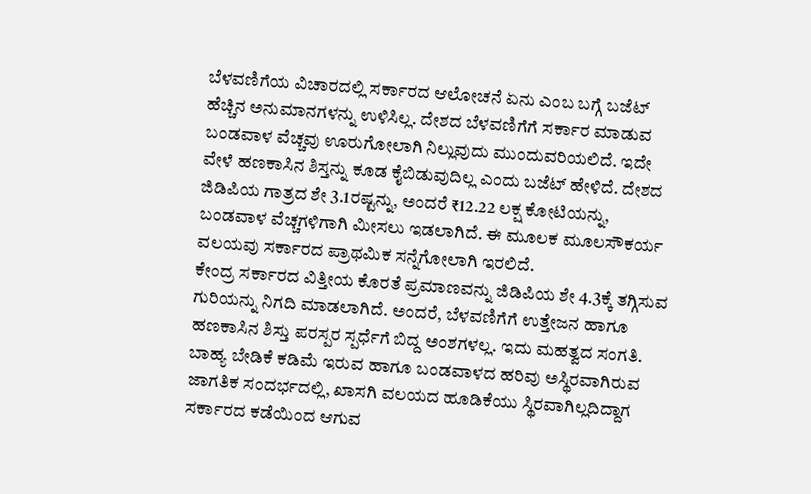ಬೆಳವಣಿಗೆಯ ವಿಚಾರದಲ್ಲಿ ಸರ್ಕಾರದ ಆಲೋಚನೆ ಏನು ಎಂಬ ಬಗ್ಗೆ ಬಜೆಟ್ ಹೆಚ್ಚಿನ ಅನುಮಾನಗಳನ್ನು ಉಳಿಸಿಲ್ಲ. ದೇಶದ ಬೆಳವಣಿಗೆಗೆ ಸರ್ಕಾರ ಮಾಡುವ ಬಂಡವಾಳ ವೆಚ್ಚವು ಊರುಗೋಲಾಗಿ ನಿಲ್ಲುವುದು ಮುಂದುವರಿಯಲಿದೆ. ಇದೇ ವೇಳೆ ಹಣಕಾಸಿನ ಶಿಸ್ತನ್ನು ಕೂಡ ಕೈಬಿಡುವುದಿಲ್ಲ ಎಂದು ಬಜೆಟ್ ಹೇಳಿದೆ. ದೇಶದ ಜಿಡಿಪಿಯ ಗಾತ್ರದ ಶೇ 3.1ರಷ್ಟನ್ನು, ಅಂದರೆ ₹12.22 ಲಕ್ಷ ಕೋಟಿಯನ್ನು, ಬಂಡವಾಳ ವೆಚ್ಚಗಳಿಗಾಗಿ ಮೀಸಲು ಇಡಲಾಗಿದೆ. ಈ ಮೂಲಕ ಮೂಲಸೌಕರ್ಯ ವಲಯವು ಸರ್ಕಾರದ ಪ್ರಾಥಮಿಕ ಸನ್ನೆಗೋಲಾಗಿ ಇರಲಿದೆ.
ಕೇಂದ್ರ ಸರ್ಕಾರದ ವಿತ್ತೀಯ ಕೊರತೆ ಪ್ರಮಾಣವನ್ನು ಜಿಡಿಪಿಯ ಶೇ 4.3ಕ್ಕೆ ತಗ್ಗಿಸುವ ಗುರಿಯನ್ನು ನಿಗದಿ ಮಾಡಲಾಗಿದೆ. ಅಂದರೆ, ಬೆಳವಣಿಗೆಗೆ ಉತ್ತೇಜನ ಹಾಗೂ ಹಣಕಾಸಿನ ಶಿಸ್ತು ಪರಸ್ಪರ ಸ್ಪರ್ಧೆಗೆ ಬಿದ್ದ ಅಂಶಗಳಲ್ಲ. ಇದು ಮಹತ್ವದ ಸಂಗತಿ. ಬಾಹ್ಯ ಬೇಡಿಕೆ ಕಡಿಮೆ ಇರುವ ಹಾಗೂ ಬಂಡವಾಳದ ಹರಿವು ಅಸ್ಥಿರವಾಗಿರುವ ಜಾಗತಿಕ ಸಂದರ್ಭದಲ್ಲಿ, ಖಾಸಗಿ ವಲಯದ ಹೂಡಿಕೆಯು ಸ್ಥಿರವಾಗಿಲ್ಲದಿದ್ದಾಗ ಸರ್ಕಾರದ ಕಡೆಯಿಂದ ಆಗುವ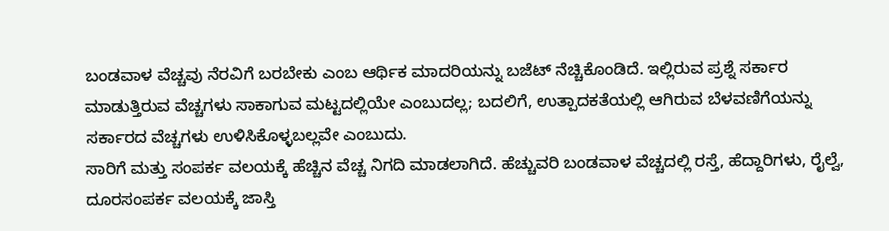ಬಂಡವಾಳ ವೆಚ್ಚವು ನೆರವಿಗೆ ಬರಬೇಕು ಎಂಬ ಆರ್ಥಿಕ ಮಾದರಿಯನ್ನು ಬಜೆಟ್ ನೆಚ್ಚಿಕೊಂಡಿದೆ. ಇಲ್ಲಿರುವ ಪ್ರಶ್ನೆ ಸರ್ಕಾರ ಮಾಡುತ್ತಿರುವ ವೆಚ್ಚಗಳು ಸಾಕಾಗುವ ಮಟ್ಟದಲ್ಲಿಯೇ ಎಂಬುದಲ್ಲ; ಬದಲಿಗೆ, ಉತ್ಪಾದಕತೆಯಲ್ಲಿ ಆಗಿರುವ ಬೆಳವಣಿಗೆಯನ್ನು ಸರ್ಕಾರದ ವೆಚ್ಚಗಳು ಉಳಿಸಿಕೊಳ್ಳಬಲ್ಲವೇ ಎಂಬುದು.
ಸಾರಿಗೆ ಮತ್ತು ಸಂಪರ್ಕ ವಲಯಕ್ಕೆ ಹೆಚ್ಚಿನ ವೆಚ್ಚ ನಿಗದಿ ಮಾಡಲಾಗಿದೆ. ಹೆಚ್ಚುವರಿ ಬಂಡವಾಳ ವೆಚ್ಚದಲ್ಲಿ ರಸ್ತೆ, ಹೆದ್ದಾರಿಗಳು, ರೈಲ್ವೆ, ದೂರಸಂಪರ್ಕ ವಲಯಕ್ಕೆ ಜಾಸ್ತಿ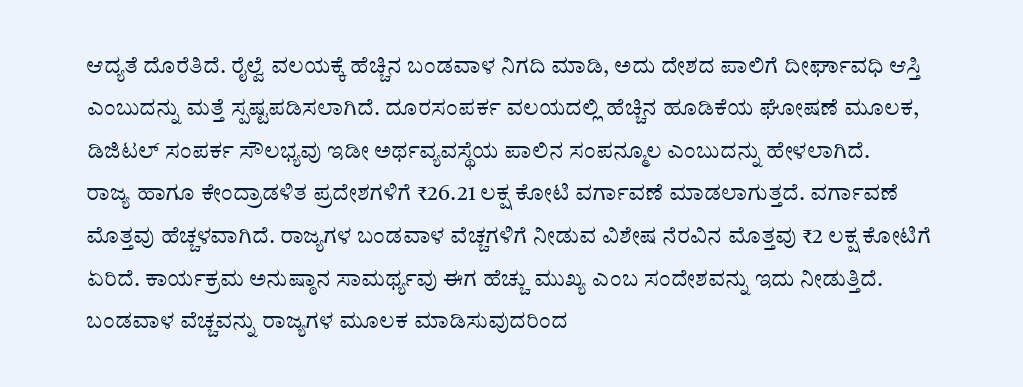ಆದ್ಯತೆ ದೊರೆತಿದೆ. ರೈಲ್ವೆ ವಲಯಕ್ಕೆ ಹೆಚ್ಚಿನ ಬಂಡವಾಳ ನಿಗದಿ ಮಾಡಿ, ಅದು ದೇಶದ ಪಾಲಿಗೆ ದೀರ್ಘಾವಧಿ ಆಸ್ತಿ ಎಂಬುದನ್ನು ಮತ್ತೆ ಸ್ಪಷ್ಟಪಡಿಸಲಾಗಿದೆ. ದೂರಸಂಪರ್ಕ ವಲಯದಲ್ಲಿ ಹೆಚ್ಚಿನ ಹೂಡಿಕೆಯ ಘೋಷಣೆ ಮೂಲಕ, ಡಿಜಿಟಲ್ ಸಂಪರ್ಕ ಸೌಲಭ್ಯವು ಇಡೀ ಅರ್ಥವ್ಯವಸ್ಥೆಯ ಪಾಲಿನ ಸಂಪನ್ಮೂಲ ಎಂಬುದನ್ನು ಹೇಳಲಾಗಿದೆ.
ರಾಜ್ಯ ಹಾಗೂ ಕೇಂದ್ರಾಡಳಿತ ಪ್ರದೇಶಗಳಿಗೆ ₹26.21 ಲಕ್ಷ ಕೋಟಿ ವರ್ಗಾವಣೆ ಮಾಡಲಾಗುತ್ತದೆ. ವರ್ಗಾವಣೆ ಮೊತ್ತವು ಹೆಚ್ಚಳವಾಗಿದೆ. ರಾಜ್ಯಗಳ ಬಂಡವಾಳ ವೆಚ್ಚಗಳಿಗೆ ನೀಡುವ ವಿಶೇಷ ನೆರವಿನ ಮೊತ್ತವು ₹2 ಲಕ್ಷ ಕೋಟಿಗೆ ಏರಿದೆ. ಕಾರ್ಯಕ್ರಮ ಅನುಷ್ಠಾನ ಸಾಮರ್ಥ್ಯವು ಈಗ ಹೆಚ್ಚು ಮುಖ್ಯ ಎಂಬ ಸಂದೇಶವನ್ನು ಇದು ನೀಡುತ್ತಿದೆ. ಬಂಡವಾಳ ವೆಚ್ಚವನ್ನು ರಾಜ್ಯಗಳ ಮೂಲಕ ಮಾಡಿಸುವುದರಿಂದ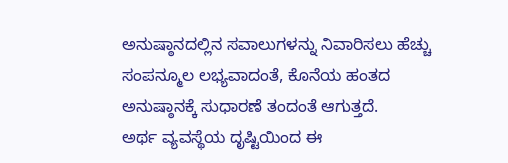ಅನುಷ್ಠಾನದಲ್ಲಿನ ಸವಾಲುಗಳನ್ನು ನಿವಾರಿಸಲು ಹೆಚ್ಚು ಸಂಪನ್ಮೂಲ ಲಭ್ಯವಾದಂತೆ, ಕೊನೆಯ ಹಂತದ ಅನುಷ್ಠಾನಕ್ಕೆ ಸುಧಾರಣೆ ತಂದಂತೆ ಆಗುತ್ತದೆ.
ಅರ್ಥ ವ್ಯವಸ್ಥೆಯ ದೃಷ್ಟಿಯಿಂದ ಈ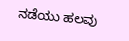ನಡೆಯು ಹಲವು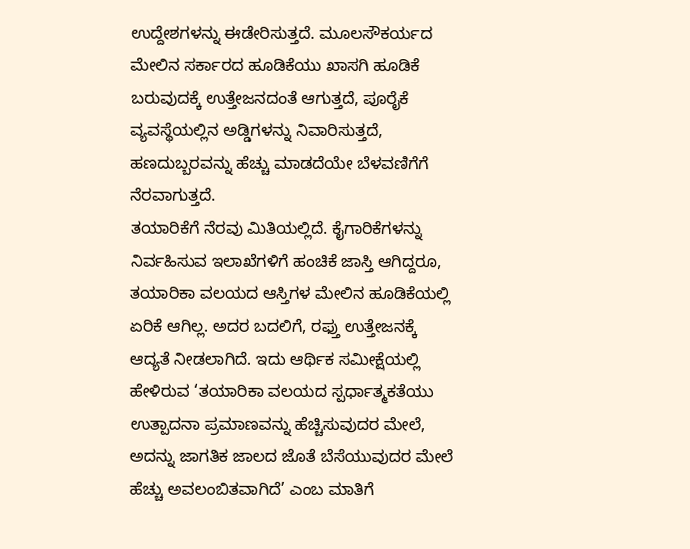ಉದ್ದೇಶಗಳನ್ನು ಈಡೇರಿಸುತ್ತದೆ. ಮೂಲಸೌಕರ್ಯದ ಮೇಲಿನ ಸರ್ಕಾರದ ಹೂಡಿಕೆಯು ಖಾಸಗಿ ಹೂಡಿಕೆ ಬರುವುದಕ್ಕೆ ಉತ್ತೇಜನದಂತೆ ಆಗುತ್ತದೆ, ಪೂರೈಕೆ ವ್ಯವಸ್ಥೆಯಲ್ಲಿನ ಅಡ್ಡಿಗಳನ್ನು ನಿವಾರಿಸುತ್ತದೆ, ಹಣದುಬ್ಬರವನ್ನು ಹೆಚ್ಚು ಮಾಡದೆಯೇ ಬೆಳವಣಿಗೆಗೆ ನೆರವಾಗುತ್ತದೆ.
ತಯಾರಿಕೆಗೆ ನೆರವು ಮಿತಿಯಲ್ಲಿದೆ. ಕೈಗಾರಿಕೆಗಳನ್ನು ನಿರ್ವಹಿಸುವ ಇಲಾಖೆಗಳಿಗೆ ಹಂಚಿಕೆ ಜಾಸ್ತಿ ಆಗಿದ್ದರೂ, ತಯಾರಿಕಾ ವಲಯದ ಆಸ್ತಿಗಳ ಮೇಲಿನ ಹೂಡಿಕೆಯಲ್ಲಿ ಏರಿಕೆ ಆಗಿಲ್ಲ. ಅದರ ಬದಲಿಗೆ, ರಫ್ತು ಉತ್ತೇಜನಕ್ಕೆ ಆದ್ಯತೆ ನೀಡಲಾಗಿದೆ. ಇದು ಆರ್ಥಿಕ ಸಮೀಕ್ಷೆಯಲ್ಲಿ ಹೇಳಿರುವ ‘ತಯಾರಿಕಾ ವಲಯದ ಸ್ಪರ್ಧಾತ್ಮಕತೆಯು ಉತ್ಪಾದನಾ ಪ್ರಮಾಣವನ್ನು ಹೆಚ್ಚಿಸುವುದರ ಮೇಲೆ, ಅದನ್ನು ಜಾಗತಿಕ ಜಾಲದ ಜೊತೆ ಬೆಸೆಯುವುದರ ಮೇಲೆ ಹೆಚ್ಚು ಅವಲಂಬಿತವಾಗಿದೆ’ ಎಂಬ ಮಾತಿಗೆ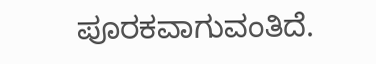ಪೂರಕವಾಗುವಂತಿದೆ.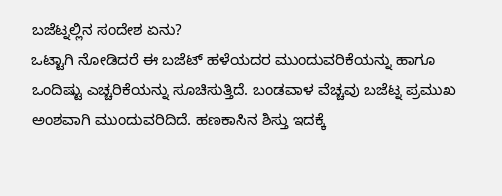ಬಜೆಟ್ನಲ್ಲಿನ ಸಂದೇಶ ಏನು?
ಒಟ್ಟಾಗಿ ನೋಡಿದರೆ ಈ ಬಜೆಟ್ ಹಳೆಯದರ ಮುಂದುವರಿಕೆಯನ್ನು ಹಾಗೂ ಒಂದಿಷ್ಟು ಎಚ್ಚರಿಕೆಯನ್ನು ಸೂಚಿಸುತ್ತಿದೆ. ಬಂಡವಾಳ ವೆಚ್ಚವು ಬಜೆಟ್ನ ಪ್ರಮುಖ ಅಂಶವಾಗಿ ಮುಂದುವರಿದಿದೆ. ಹಣಕಾಸಿನ ಶಿಸ್ತು ಇದಕ್ಕೆ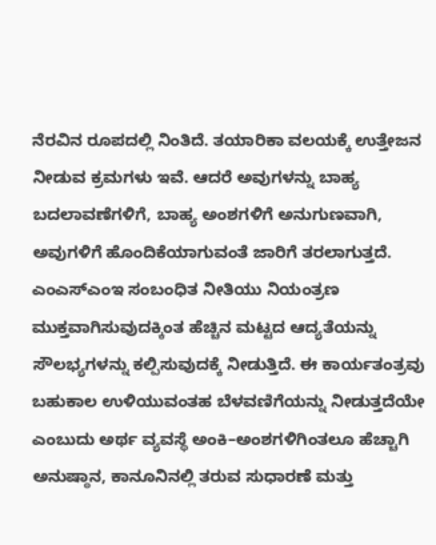ನೆರವಿನ ರೂಪದಲ್ಲಿ ನಿಂತಿದೆ. ತಯಾರಿಕಾ ವಲಯಕ್ಕೆ ಉತ್ತೇಜನ ನೀಡುವ ಕ್ರಮಗಳು ಇವೆ. ಆದರೆ ಅವುಗಳನ್ನು ಬಾಹ್ಯ ಬದಲಾವಣೆಗಳಿಗೆ, ಬಾಹ್ಯ ಅಂಶಗಳಿಗೆ ಅನುಗುಣವಾಗಿ, ಅವುಗಳಿಗೆ ಹೊಂದಿಕೆಯಾಗುವಂತೆ ಜಾರಿಗೆ ತರಲಾಗುತ್ತದೆ.
ಎಂಎಸ್ಎಂಇ ಸಂಬಂಧಿತ ನೀತಿಯು ನಿಯಂತ್ರಣ ಮುಕ್ತವಾಗಿಸುವುದಕ್ಕಿಂತ ಹೆಚ್ಚಿನ ಮಟ್ಟದ ಆದ್ಯತೆಯನ್ನು ಸೌಲಭ್ಯಗಳನ್ನು ಕಲ್ಪಿಸುವುದಕ್ಕೆ ನೀಡುತ್ತಿದೆ. ಈ ಕಾರ್ಯತಂತ್ರವು ಬಹುಕಾಲ ಉಳಿಯುವಂತಹ ಬೆಳವಣಿಗೆಯನ್ನು ನೀಡುತ್ತದೆಯೇ ಎಂಬುದು ಅರ್ಥ ವ್ಯವಸ್ಥೆ ಅಂಕಿ–ಅಂಶಗಳಿಗಿಂತಲೂ ಹೆಚ್ಚಾಗಿ ಅನುಷ್ಠಾನ, ಕಾನೂನಿನಲ್ಲಿ ತರುವ ಸುಧಾರಣೆ ಮತ್ತು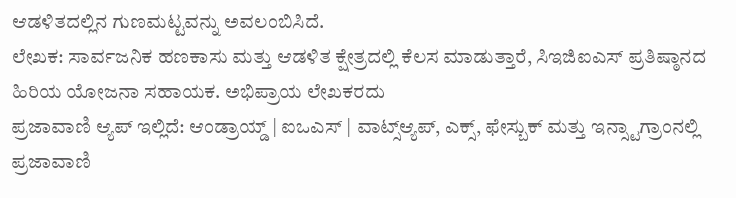ಆಡಳಿತದಲ್ಲಿನ ಗುಣಮಟ್ಟವನ್ನು ಅವಲಂಬಿಸಿದೆ.
ಲೇಖಕ: ಸಾರ್ವಜನಿಕ ಹಣಕಾಸು ಮತ್ತು ಆಡಳಿತ ಕ್ಷೇತ್ರದಲ್ಲಿ ಕೆಲಸ ಮಾಡುತ್ತಾರೆ, ಸಿಇಜಿಐಎಸ್ ಪ್ರತಿಷ್ಠಾನದ ಹಿರಿಯ ಯೋಜನಾ ಸಹಾಯಕ. ಅಭಿಪ್ರಾಯ ಲೇಖಕರದು
ಪ್ರಜಾವಾಣಿ ಆ್ಯಪ್ ಇಲ್ಲಿದೆ: ಆಂಡ್ರಾಯ್ಡ್ | ಐಒಎಸ್ | ವಾಟ್ಸ್ಆ್ಯಪ್, ಎಕ್ಸ್, ಫೇಸ್ಬುಕ್ ಮತ್ತು ಇನ್ಸ್ಟಾಗ್ರಾಂನಲ್ಲಿ ಪ್ರಜಾವಾಣಿ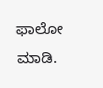ಫಾಲೋ ಮಾಡಿ.